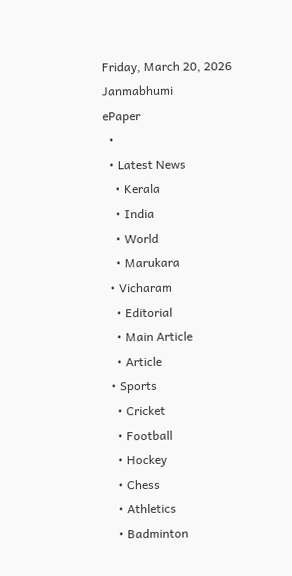Friday, March 20, 2026
Janmabhumi
ePaper
  •
  • Latest News
    • Kerala
    • India
    • World
    • Marukara
  • Vicharam
    • Editorial
    • Main Article
    • Article
  • Sports
    • Cricket
    • Football
    • Hockey
    • Chess
    • Athletics
    • Badminton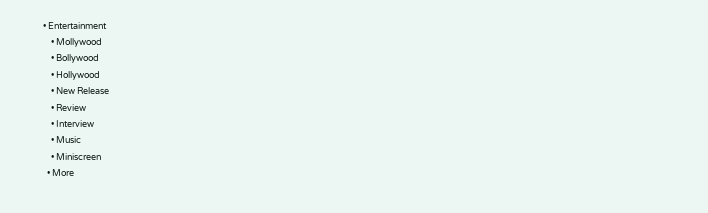• Entertainment
    • Mollywood
    • Bollywood
    • Hollywood
    • New Release
    • Review
    • Interview
    • Music
    • Miniscreen
  • More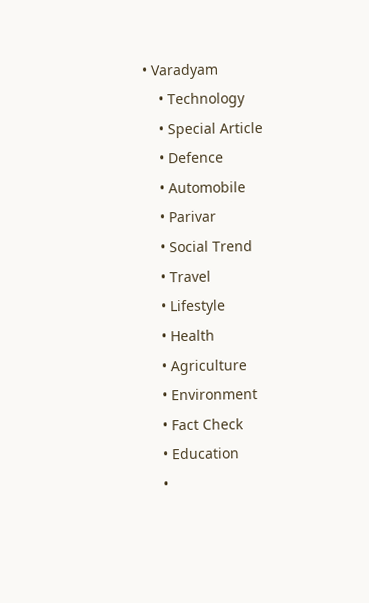• Varadyam
    • Technology
    • Special Article
    • Defence
    • Automobile
    • Parivar
    • Social Trend
    • Travel
    • Lifestyle
    • Health
    • Agriculture
    • Environment
    • Fact Check
    • Education
    •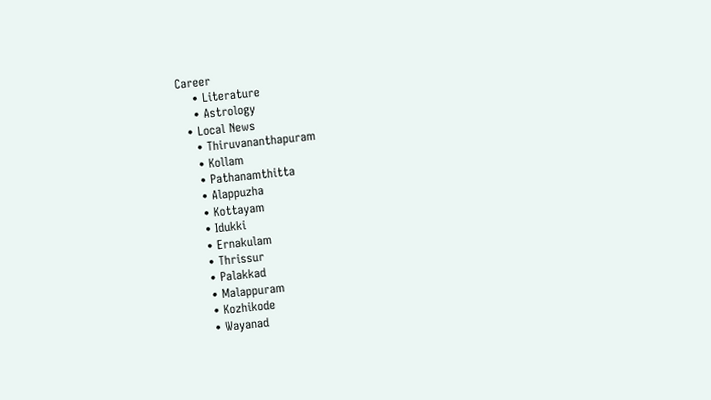Career
    • Literature
    • Astrology
  • Local News
    • Thiruvananthapuram
    • Kollam
    • Pathanamthitta
    • Alappuzha
    • Kottayam
    • Idukki
    • Ernakulam
    • Thrissur
    • Palakkad
    • Malappuram
    • Kozhikode
    • Wayanad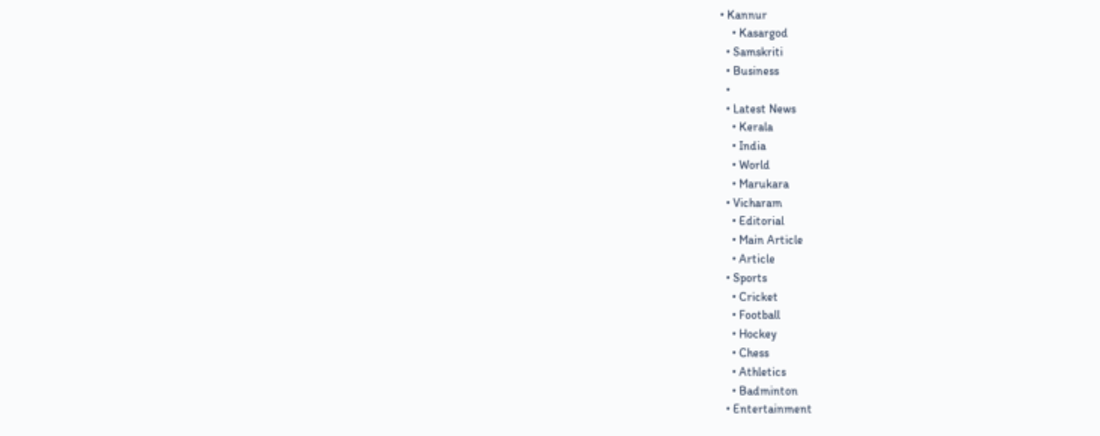• Kannur
    • Kasargod
  • Samskriti
  • Business
  •
  • Latest News
    • Kerala
    • India
    • World
    • Marukara
  • Vicharam
    • Editorial
    • Main Article
    • Article
  • Sports
    • Cricket
    • Football
    • Hockey
    • Chess
    • Athletics
    • Badminton
  • Entertainment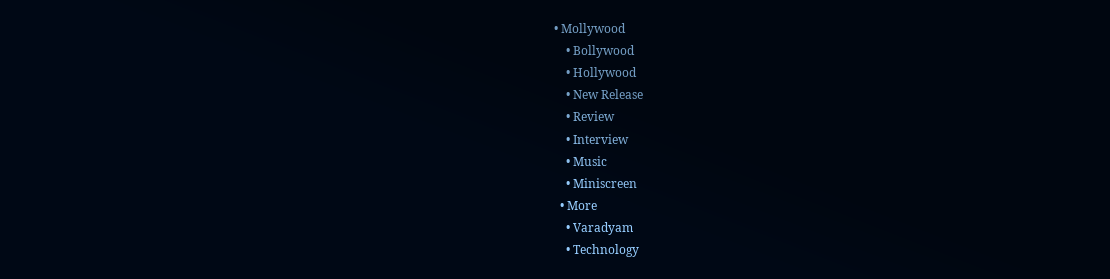• Mollywood
    • Bollywood
    • Hollywood
    • New Release
    • Review
    • Interview
    • Music
    • Miniscreen
  • More
    • Varadyam
    • Technology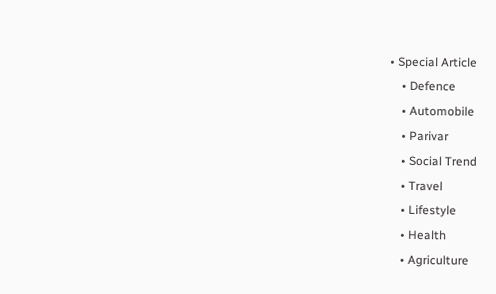• Special Article
    • Defence
    • Automobile
    • Parivar
    • Social Trend
    • Travel
    • Lifestyle
    • Health
    • Agriculture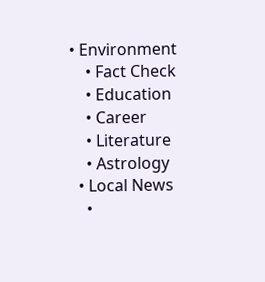• Environment
    • Fact Check
    • Education
    • Career
    • Literature
    • Astrology
  • Local News
    •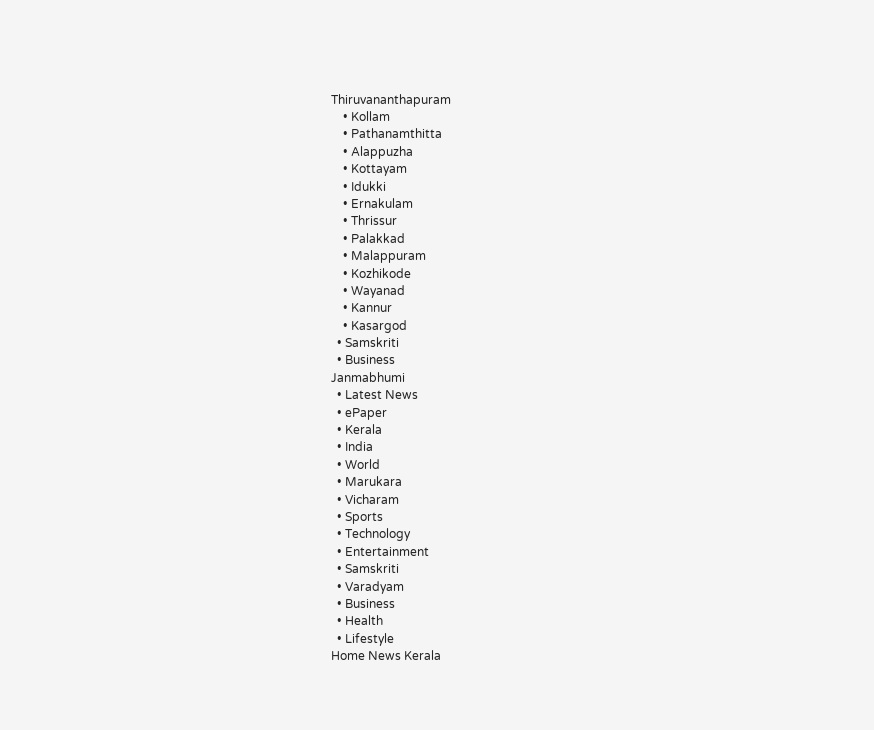Thiruvananthapuram
    • Kollam
    • Pathanamthitta
    • Alappuzha
    • Kottayam
    • Idukki
    • Ernakulam
    • Thrissur
    • Palakkad
    • Malappuram
    • Kozhikode
    • Wayanad
    • Kannur
    • Kasargod
  • Samskriti
  • Business
Janmabhumi
  • Latest News
  • ePaper
  • Kerala
  • India
  • World
  • Marukara
  • Vicharam
  • Sports
  • Technology
  • Entertainment
  • Samskriti
  • Varadyam
  • Business
  • Health
  • Lifestyle
Home News Kerala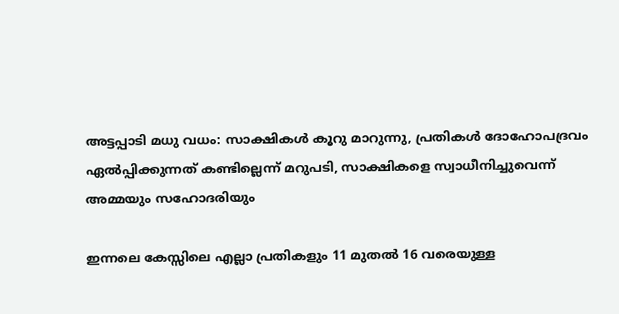അട്ടപ്പാടി മധു വധം: സാക്ഷികൾ കൂറു മാറുന്നു, പ്രതികൾ ദോഹോപദ്രവം ഏൽപ്പിക്കുന്നത് കണ്ടില്ലെന്ന് മറുപടി, സാക്ഷികളെ സ്വാധീനിച്ചുവെന്ന് അമ്മയും സഹോദരിയും

ഇന്നലെ കേസ്സിലെ എല്ലാ പ്രതികളും 11 മുതൽ 16 വരെയുള്ള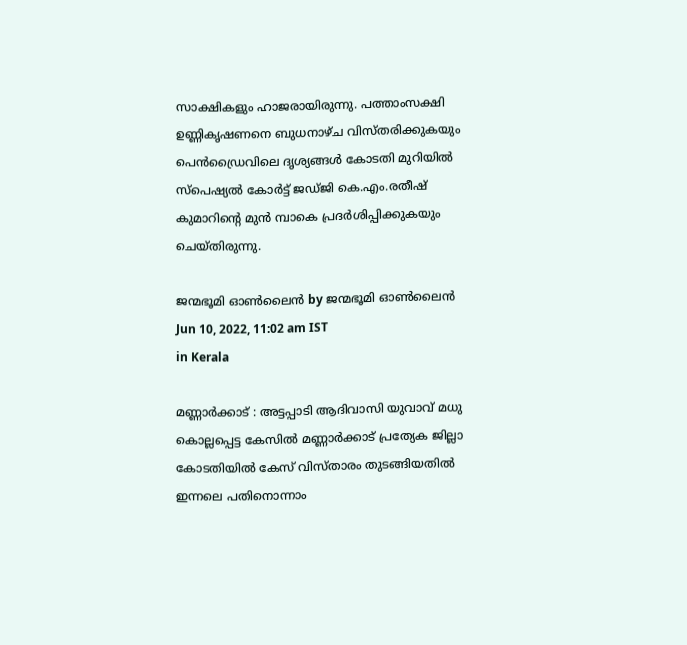സാക്ഷികളും ഹാജരായിരുന്നു. പത്താംസക്ഷി ഉണ്ണികൃഷണനെ ബുധനാഴ്ച വിസ്തരിക്കുകയും പെൻഡ്രൈവിലെ ദൃശ്യങ്ങൾ കോടതി മുറിയിൽ സ്പെഷ്യൽ കോർട്ട് ജഡ്ജി കെ.എം.രതീഷ് കുമാറിന്റെ മുൻ മ്പാകെ പ്രദർശിപ്പിക്കുകയും ചെയ്തിരുന്നു.

ജന്മഭൂമി ഓണ്‍ലൈന്‍ by ജന്മഭൂമി ഓണ്‍ലൈന്‍
Jun 10, 2022, 11:02 am IST
in Kerala

മണ്ണാർക്കാട് : അട്ടപ്പാടി ആദിവാസി യുവാവ് മധു കൊല്ലപ്പെട്ട കേസിൽ മണ്ണാർക്കാട് പ്രത്യേക ജില്ലാ കോടതിയിൽ കേസ് വിസ്താരം തുടങ്ങിയതിൽ ഇന്നലെ പതിനൊന്നാം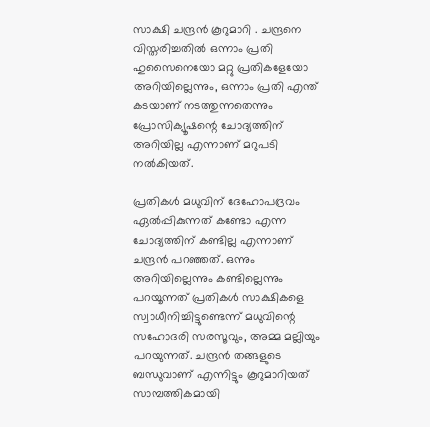സാക്ഷി ചന്ദ്രൻ കൂറുമാറി . ചന്ദ്രനെ വിസ്തരിച്ചതിൽ ഒന്നാം പ്രതി ഹുസൈനെയോ മറ്റു പ്രതികളേയോ അറിയില്ലെന്നും, ഒന്നാം പ്രതി എന്ത് കടയാണ് നടത്തുന്നതെന്നും പ്രോസിക്യൂഷന്റെ ചോദ്യത്തിന് അറിയില്ല എന്നാണ് മറുപടി നൽകിയത്.

പ്രതികൾ മധുവിന് ദേഹോപദ്രവം ഏൽപ്പികുന്നത് കണ്ടോ എന്ന ചോദ്യത്തിന് കണ്ടില്ല എന്നാണ് ചന്ദ്രൻ പറഞ്ഞത്. ഒന്നും അറിയില്ലെന്നും കണ്ടില്ലെന്നും പറയൂന്നത് പ്രതികൾ സാക്ഷികളെ സ്വാധീനിച്ചിട്ടുണ്ടെന്ന് മധുവിന്റെ സഹോദരി സരസൂവും, അമ്മ മല്ലിയും പറയുന്നത്. ചന്ദ്രൻ തങ്ങളുടെ ബന്ധുവാണ് എന്നിട്ടും കൂറുമാറിയത് സാമ്പത്തികമായി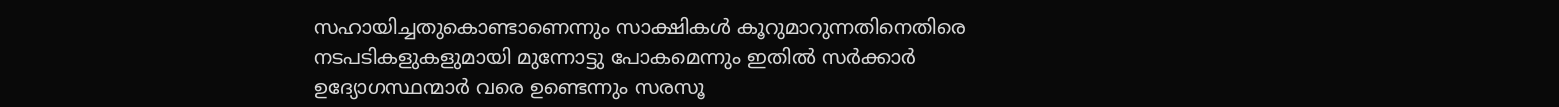സഹായിച്ചതുകൊണ്ടാണെന്നും സാക്ഷികൾ കൂറുമാറുന്നതിനെതിരെ നടപടികളുകളുമായി മുന്നോട്ടു പോകമെന്നും ഇതിൽ സർക്കാർ ഉദ്യോഗസ്ഥന്മാർ വരെ ഉണ്ടെന്നും സരസൂ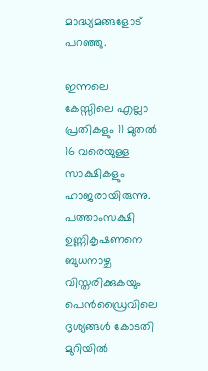മാദ്ധ്യമങ്ങളോട് പറഞ്ഞു.

ഇന്നലെ കേസ്സിലെ എല്ലാ പ്രതികളും 11 മുതൽ 16 വരെയുള്ള സാക്ഷികളും ഹാജരായിരുന്നു. പത്താംസക്ഷി ഉണ്ണികൃഷണനെ ബുധനാഴ്ച വിസ്തരിക്കുകയും പെൻഡ്രൈവിലെ ദൃശ്യങ്ങൾ കോടതി മുറിയിൽ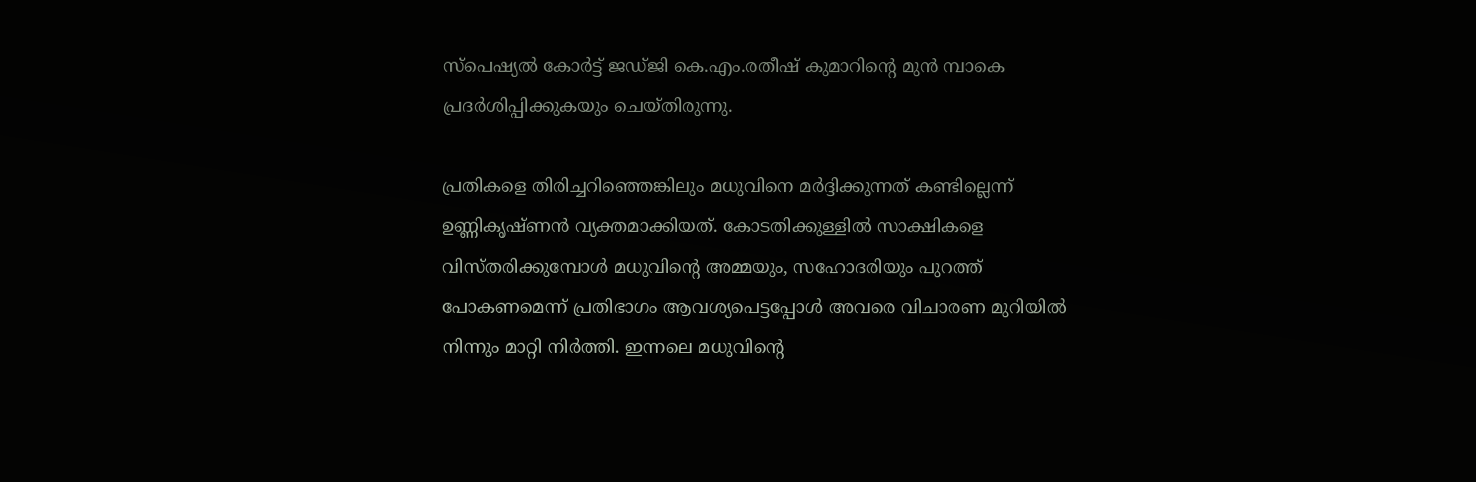സ്പെഷ്യൽ കോർട്ട് ജഡ്ജി കെ.എം.രതീഷ് കുമാറിന്റെ മുൻ മ്പാകെ പ്രദർശിപ്പിക്കുകയും ചെയ്തിരുന്നു.

പ്രതികളെ തിരിച്ചറിഞ്ഞെങ്കിലും മധുവിനെ മർദ്ദിക്കുന്നത് കണ്ടില്ലെന്ന് ഉണ്ണികൃഷ്ണൻ വ്യക്തമാക്കിയത്. കോടതിക്കുള്ളിൽ സാക്ഷികളെ വിസ്തരിക്കുമ്പോൾ മധുവിന്റെ അമ്മയും, സഹോദരിയും പുറത്ത് പോകണമെന്ന് പ്രതിഭാഗം ആവശ്യപെട്ടപ്പോൾ അവരെ വിചാരണ മുറിയിൽ നിന്നും മാറ്റി നിർത്തി. ഇന്നലെ മധുവിന്റെ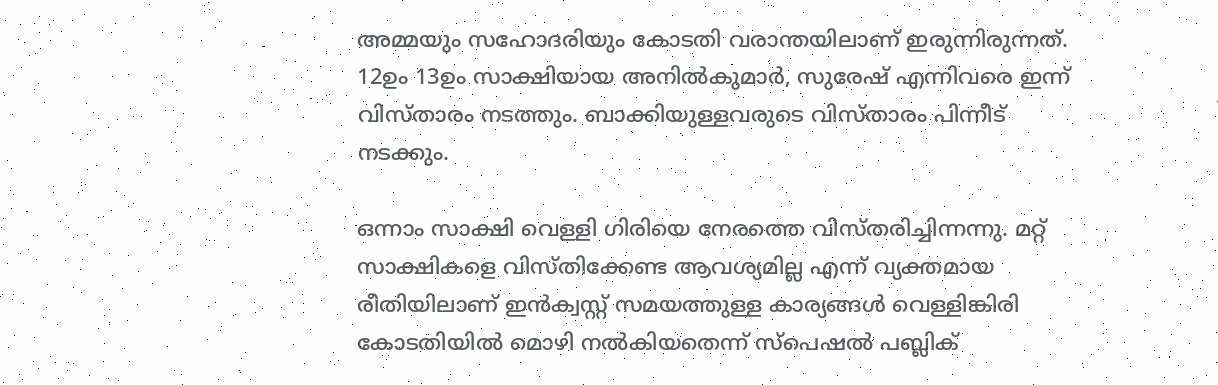അമ്മയും സഹോദരിയും കോടതി വരാന്തയിലാണ് ഇരുന്നിരുന്നത്. 12ഉം 13ഉം സാക്ഷിയായ അനിൽകുമാർ, സുരേഷ് എന്നിവരെ ഇന്ന് വിസ്താരം നടത്തും. ബാക്കിയുള്ളവരുടെ വിസ്താരം പിന്നീട് നടക്കും.

ഒന്നാം സാക്ഷി വെള്ളി ഗിരിയെ നേരത്തെ വിസ്തരിച്ചിന്നന്നു. മറ്റ് സാക്ഷികളെ വിസ്തിക്കേണ്ട ആവശ്യമില്ല എന്ന് വ്യക്തമായ രീതിയിലാണ് ഇൻക്വസ്റ്റ് സമയത്തുള്ള കാര്യങ്ങൾ വെള്ളിങ്കിരി കോടതിയിൽ മൊഴി നൽകിയതെന്ന് സ്പെഷൽ പബ്ലിക്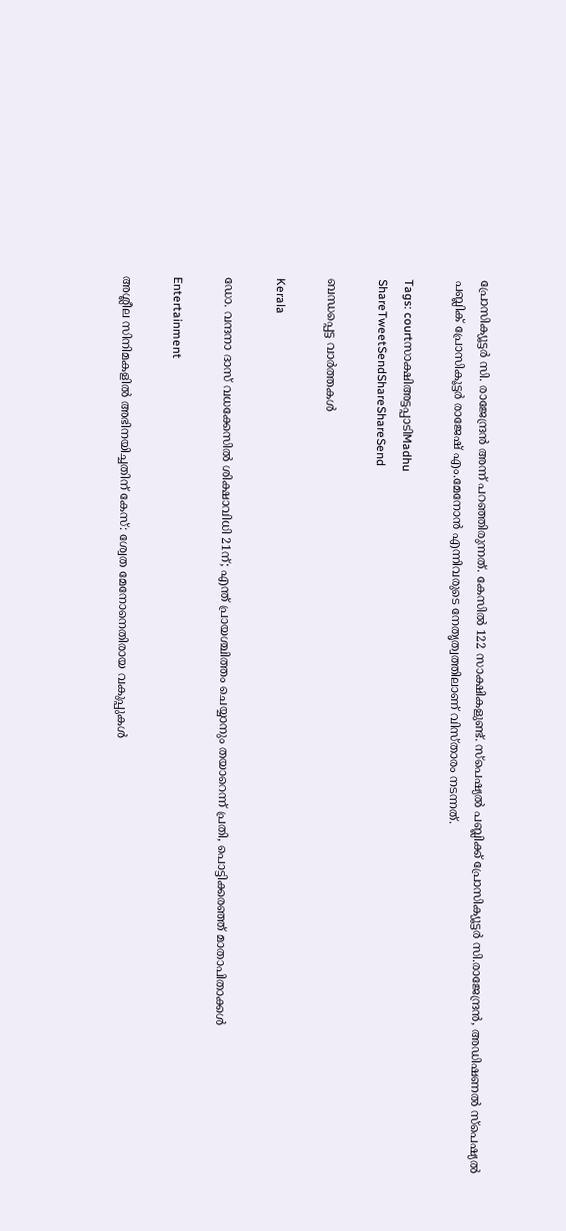പ്രോസിക്യൂട്ടർ സി. രാജേന്ദ്രൻ അന്ന് പറഞ്ഞിരുന്നത്. കേസിൽ 122 സാക്ഷികളുണ്ട്. സ്പെഷ്യൽ പബ്ലിക്ക് പ്രോസിക്യൂട്ടർ സി.രാജേന്ദ്രൻ, അഡിഷണൽ സ്പെഷ്യൽ പബ്ലിക് പ്രോസികൂട്ടർ രാജേഷ് എം.മേനോൻ എന്നിവരുടെ നേതൃത്വത്തിലാണ് വിസ്താരം നടന്നത്.

Tags: courtസാക്ഷിഅട്ടപ്പാടിMadhu
ShareTweetSendShareShareSend

ബന്ധപ്പെട്ട വാര്‍ത്തകള്‍

Kerala

ഡോ. വന്ദനാ ദാസ് വധക്കേസിൽ ശിക്ഷാവിധി 21ന്; എന്ത് പ്രായശ്ചിത്തം ചെയ്യാനും തയാറെന്ന് പ്രതി, പൊട്ടിക്കരഞ്ഞ് മാതാപിതാക്കൾ

Entertainment

അശ്ലീല സിനിമകളില്‍ അഭിനയിച്ചതിന് കേസ്: ശ്വേത മേനോനെതിരായ വകുപ്പുകള്‍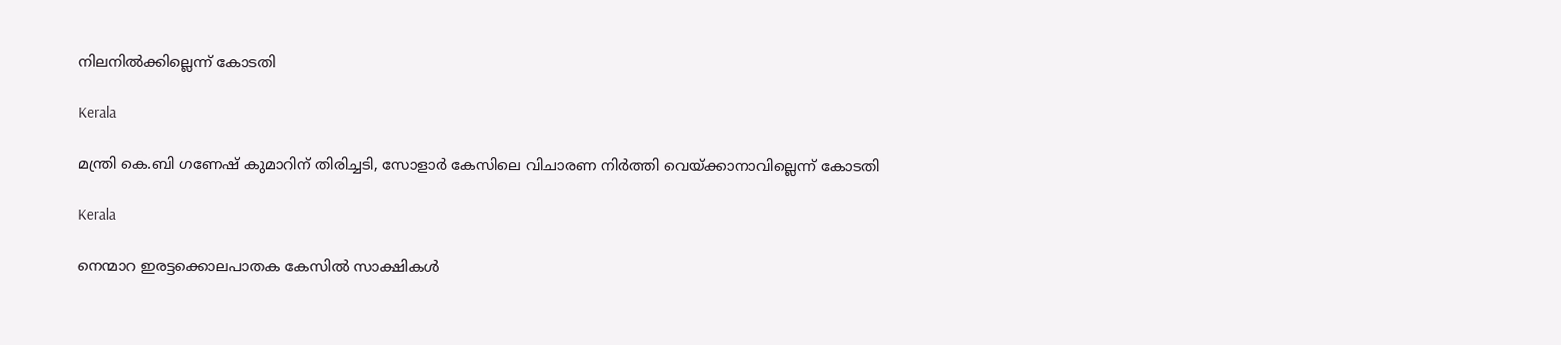നിലനില്‍ക്കില്ലെന്ന് കോടതി

Kerala

മന്ത്രി കെ.ബി ഗണേഷ് കുമാറിന് തിരിച്ചടി, സോളാര്‍ കേസിലെ വിചാരണ നിര്‍ത്തി വെയ്‌ക്കാനാവില്ലെന്ന് കോടതി

Kerala

നെന്മാറ ഇരട്ടക്കൊലപാതക കേസില്‍ സാക്ഷികള്‍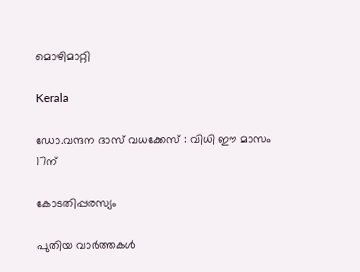മൊഴിമാറ്റി

Kerala

ഡോ.വന്ദന ദാസ് വധക്കേസ് : വിധി ഈ മാസം 17ന്

കോടതിപ്പരസ്യം

പുതിയ വാര്‍ത്തകള്‍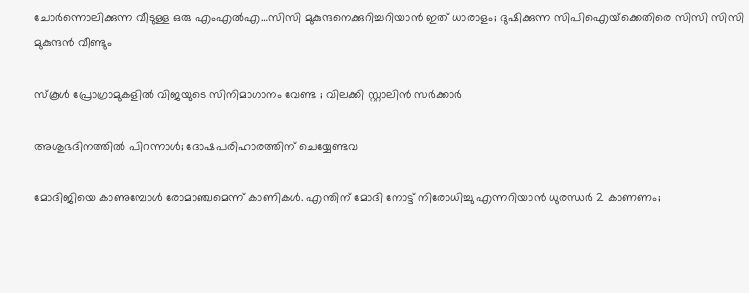ചോര്‍ന്നൊലിക്കുന്ന വീടുള്ള ഒരു എംഎല്‍എ…സിസി മുകുന്ദനെക്കുറിച്ചറിയാന്‍ ഇത് ധാരാളം; ദുഷിക്കുന്ന സിപിഐയ്‌ക്കെതിരെ സിസി സിസി മുകുന്ദന്‍ വീണ്ടും

സ്കൂൾ പ്രോഗ്രാമുകളിൽ വിജയുടെ സിനിമാഗാനം വേണ്ട ; വിലക്കി സ്റ്റാലിൻ സർക്കാർ

അശുഭദിനത്തിൽ പിറന്നാൾ; ദോഷപരിഹാരത്തിന് ചെയ്യേണ്ടവ

മോദിജിയെ കാണുമ്പോള്‍ രോമാഞ്ചമെന്ന് കാണികള്‍. എന്തിന് മോദി നോട്ട് നിരോധിച്ചു എന്നറിയാന്‍ ധുരന്ധര്‍ 2 കാണണം;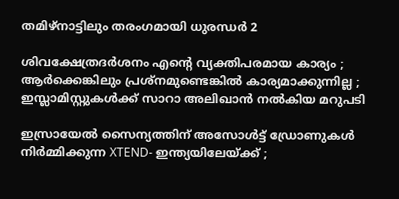തമിഴ്നാട്ടിലും തരംഗമായി ധുരന്ധര്‍ 2

ശിവക്ഷേത്രദർശനം എന്റെ വ്യക്തിപരമായ കാര്യം ; ആർക്കെങ്കിലും പ്രശ്‌നമുണ്ടെങ്കിൽ കാര്യമാക്കുന്നില്ല ; ഇസ്ലാമിസ്റ്റുകൾക്ക് സാറാ അലിഖാൻ നൽകിയ മറുപടി

ഇസ്രായേൽ സൈന്യത്തിന് അസോൾട്ട് ഡ്രോണുകൾ നിർമ്മിക്കുന്ന XTEND- ഇന്ത്യയിലേയ്‌ക്ക് ;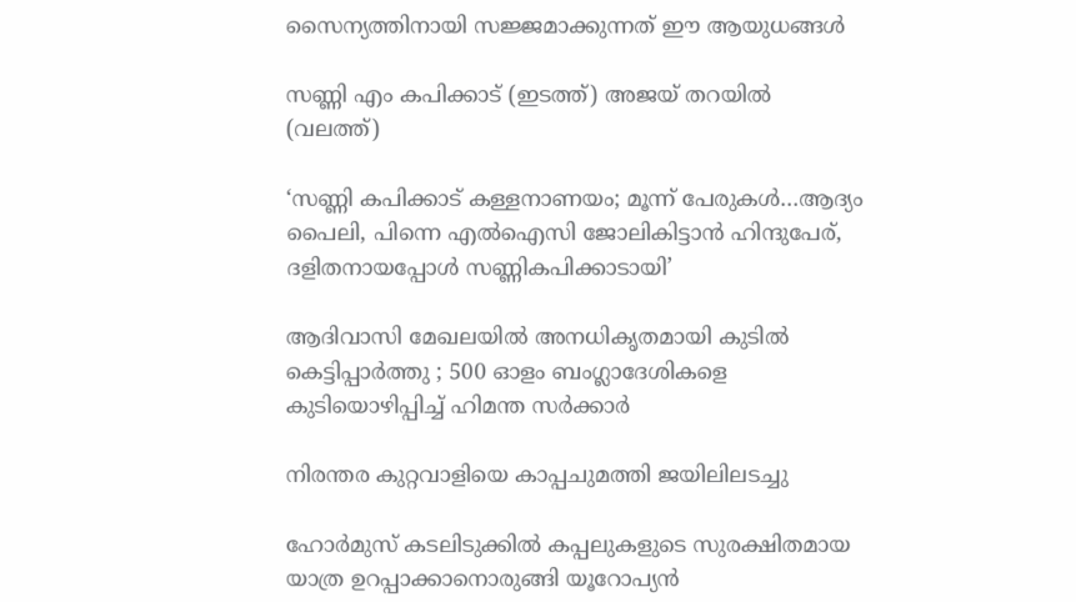സൈന്യത്തിനായി സജ്ജമാക്കുന്നത് ഈ ആയുധങ്ങൾ

സണ്ണി എം കപിക്കാട് (ഇടത്ത്) അജയ് തറയില്‍ (വലത്ത്)

‘സണ്ണി കപിക്കാട് കള്ളനാണയം; മൂന്ന് പേരുകള്‍…ആദ്യം പൈലി, പിന്നെ എല്‍ഐസി ജോലികിട്ടാന്‍ ഹിന്ദുപേര്, ദളിതനായപ്പോള്‍ സണ്ണികപിക്കാടായി’

ആദിവാസി മേഖലയിൽ അനധികൃതമായി കുടിൽ കെട്ടിപ്പാർത്തു ; 500 ഓളം ബംഗ്ലാദേശികളെ കുടിയൊഴിപ്പിച്ച് ഹിമന്ത സർക്കാർ

നിരന്തര കുറ്റവാളിയെ കാപ്പചുമത്തി ജയിലിലടച്ചു

ഹോർമുസ് കടലിടുക്കിൽ കപ്പലുകളുടെ സുരക്ഷിതമായ യാത്ര ഉറപ്പാക്കാനൊരുങ്ങി യൂറോപ്യൻ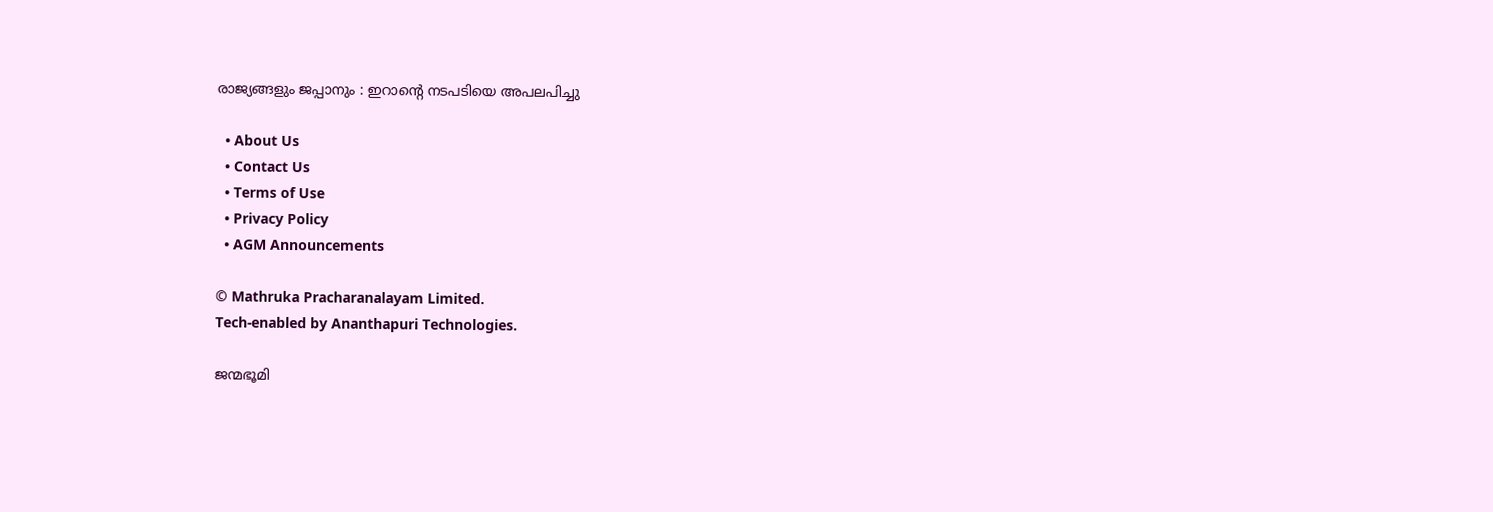രാജ്യങ്ങളും ജപ്പാനും : ഇറാന്റെ നടപടിയെ അപലപിച്ചു

  • About Us
  • Contact Us
  • Terms of Use
  • Privacy Policy
  • AGM Announcements

© Mathruka Pracharanalayam Limited.
Tech-enabled by Ananthapuri Technologies.

ജന്മഭൂമി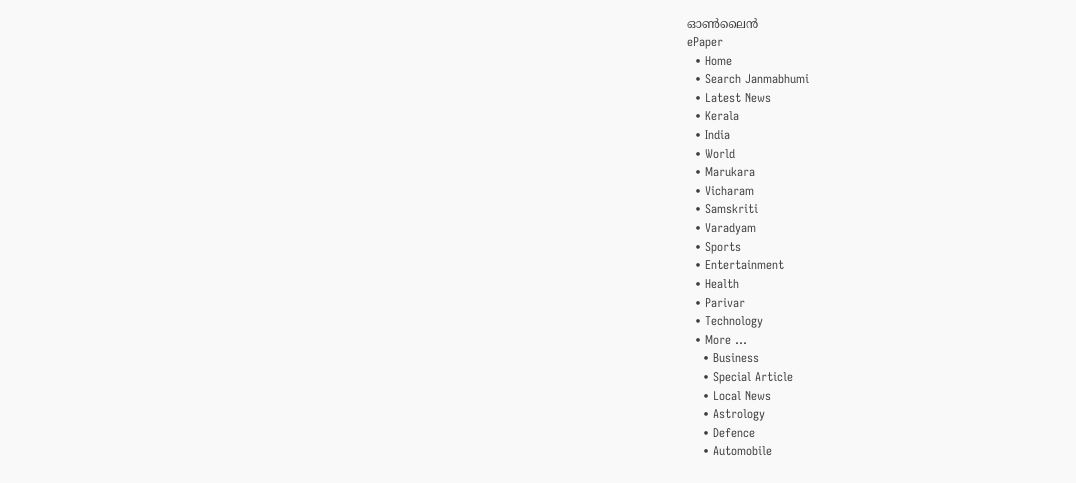ഓണ്‍ലൈന്‍
ePaper
  • Home
  • Search Janmabhumi
  • Latest News
  • Kerala
  • India
  • World
  • Marukara
  • Vicharam
  • Samskriti
  • Varadyam
  • Sports
  • Entertainment
  • Health
  • Parivar
  • Technology
  • More …
    • Business
    • Special Article
    • Local News
    • Astrology
    • Defence
    • Automobile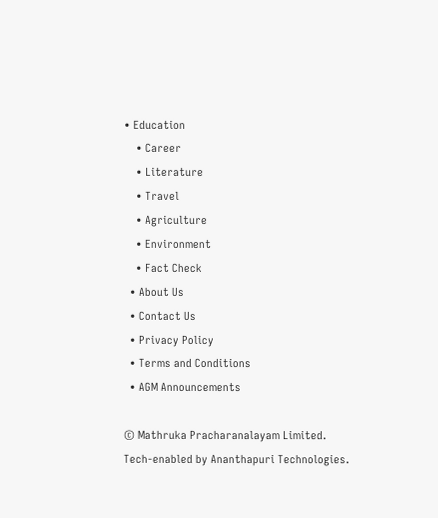• Education
    • Career
    • Literature
    • Travel
    • Agriculture
    • Environment
    • Fact Check
  • About Us
  • Contact Us
  • Privacy Policy
  • Terms and Conditions
  • AGM Announcements

© Mathruka Pracharanalayam Limited.
Tech-enabled by Ananthapuri Technologies.